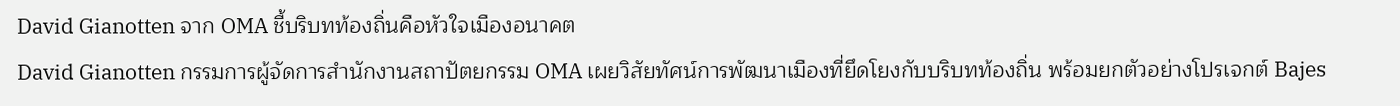David Gianotten จาก OMA ชี้บริบทท้องถิ่นคือหัวใจเมืองอนาคต
David Gianotten กรรมการผู้จัดการสำนักงานสถาปัตยกรรม OMA เผยวิสัยทัศน์การพัฒนาเมืองที่ยึดโยงกับบริบทท้องถิ่น พร้อมยกตัวอย่างโปรเจกต์ Bajes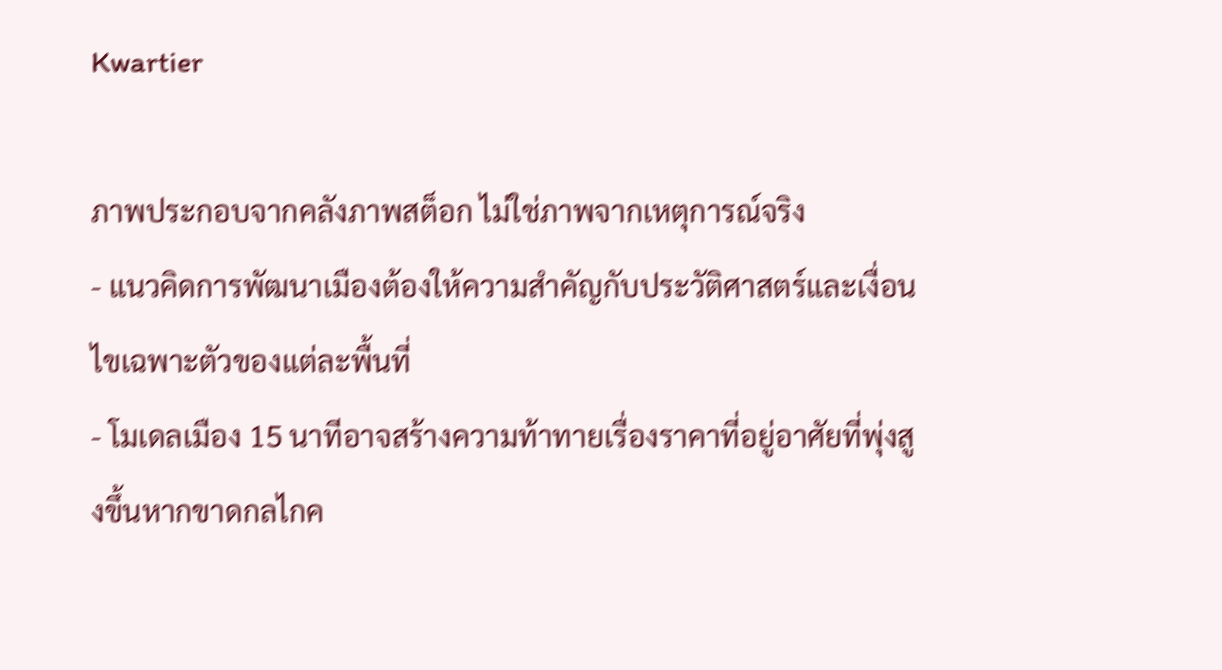Kwartier

ภาพประกอบจากคลังภาพสต็อก ไม่ใช่ภาพจากเหตุการณ์จริง
- แนวคิดการพัฒนาเมืองต้องให้ความสำคัญกับประวัติศาสตร์และเงื่อนไขเฉพาะตัวของแต่ละพื้นที่
- โมเดลเมือง 15 นาทีอาจสร้างความท้าทายเรื่องราคาที่อยู่อาศัยที่พุ่งสูงขึ้นหากขาดกลไกค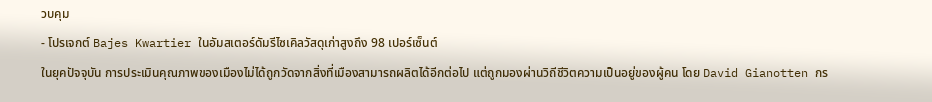วบคุม
- โปรเจกต์ Bajes Kwartier ในอัมสเตอร์ดัมรีไซเคิลวัสดุเก่าสูงถึง 98 เปอร์เซ็นต์
ในยุคปัจจุบัน การประเมินคุณภาพของเมืองไม่ได้ถูกวัดจากสิ่งที่เมืองสามารถผลิตได้อีกต่อไป แต่ถูกมองผ่านวิถีชีวิตความเป็นอยู่ของผู้คน โดย David Gianotten กร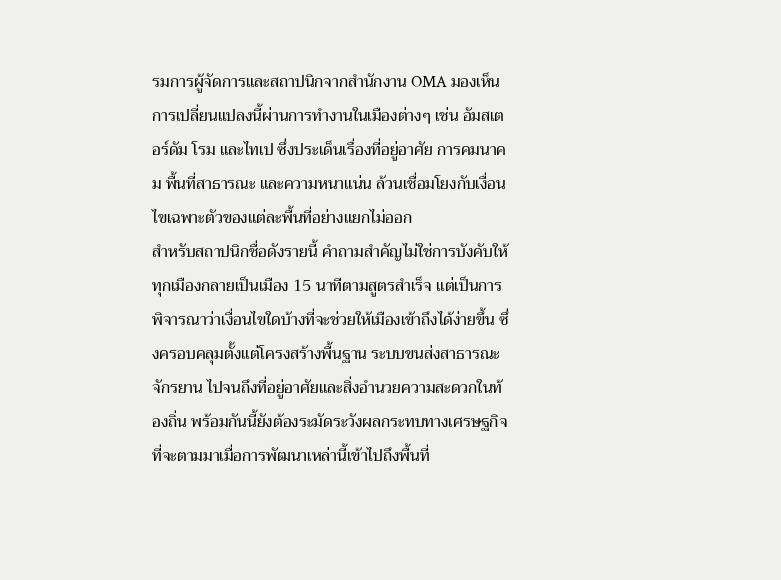รมการผู้จัดการและสถาปนิกจากสำนักงาน OMA มองเห็นการเปลี่ยนแปลงนี้ผ่านการทำงานในเมืองต่างๆ เช่น อัมสเตอร์ดัม โรม และไทเป ซึ่งประเด็นเรื่องที่อยู่อาศัย การคมนาคม พื้นที่สาธารณะ และความหนาแน่น ล้วนเชื่อมโยงกับเงื่อนไขเฉพาะตัวของแต่ละพื้นที่อย่างแยกไม่ออก
สำหรับสถาปนิกชื่อดังรายนี้ คำถามสำคัญไม่ใช่การบังคับให้ทุกเมืองกลายเป็นเมือง 15 นาทีตามสูตรสำเร็จ แต่เป็นการพิจารณาว่าเงื่อนไขใดบ้างที่จะช่วยให้เมืองเข้าถึงได้ง่ายขึ้น ซึ่งครอบคลุมตั้งแต่โครงสร้างพื้นฐาน ระบบขนส่งสาธารณะ จักรยาน ไปจนถึงที่อยู่อาศัยและสิ่งอำนวยความสะดวกในท้องถิ่น พร้อมกันนี้ยังต้องระมัดระวังผลกระทบทางเศรษฐกิจที่จะตามมาเมื่อการพัฒนาเหล่านี้เข้าไปถึงพื้นที่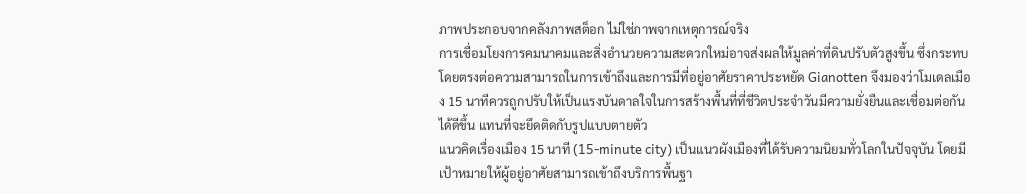ภาพประกอบจากคลังภาพสต็อก ไม่ใช่ภาพจากเหตุการณ์จริง
การเชื่อมโยงการคมนาคมและสิ่งอำนวยความสะดวกใหม่อาจส่งผลให้มูลค่าที่ดินปรับตัวสูงขึ้น ซึ่งกระทบโดยตรงต่อความสามารถในการเข้าถึงและการมีที่อยู่อาศัยราคาประหยัด Gianotten จึงมองว่าโมเดลเมือง 15 นาทีควรถูกปรับให้เป็นแรงบันดาลใจในการสร้างพื้นที่ที่ชีวิตประจำวันมีความยั่งยืนและเชื่อมต่อกันได้ดีขึ้น แทนที่จะยึดติดกับรูปแบบตายตัว
แนวคิดเรื่องเมือง 15 นาที (15-minute city) เป็นแนวผังเมืองที่ได้รับความนิยมทั่วโลกในปัจจุบัน โดยมีเป้าหมายให้ผู้อยู่อาศัยสามารถเข้าถึงบริการพื้นฐา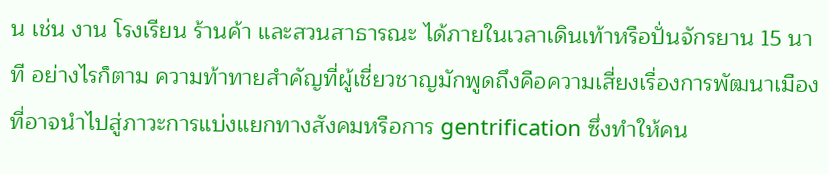น เช่น งาน โรงเรียน ร้านค้า และสวนสาธารณะ ได้ภายในเวลาเดินเท้าหรือปั่นจักรยาน 15 นาที อย่างไรก็ตาม ความท้าทายสำคัญที่ผู้เชี่ยวชาญมักพูดถึงคือความเสี่ยงเรื่องการพัฒนาเมืองที่อาจนำไปสู่ภาวะการแบ่งแยกทางสังคมหรือการ gentrification ซึ่งทำให้คน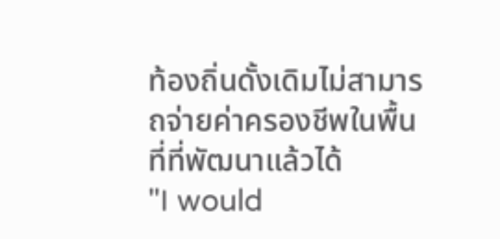ท้องถิ่นดั้งเดิมไม่สามารถจ่ายค่าครองชีพในพื้นที่ที่พัฒนาแล้วได้
"I would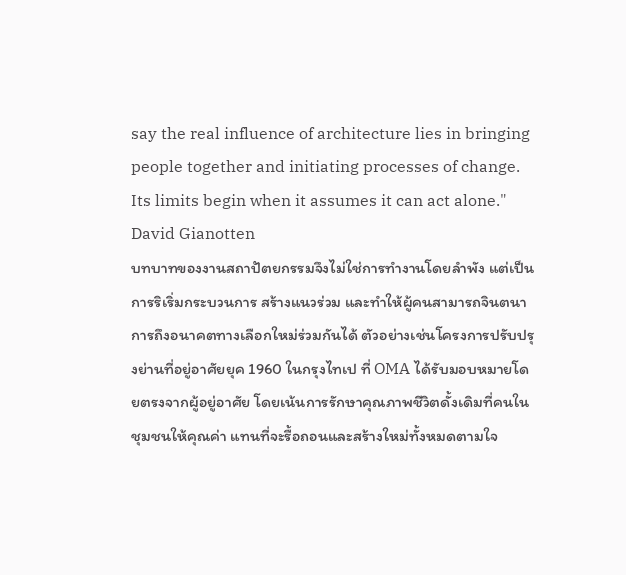say the real influence of architecture lies in bringing people together and initiating processes of change. Its limits begin when it assumes it can act alone."
David Gianotten
บทบาทของงานสถาปัตยกรรมจึงไม่ใช่การทำงานโดยลำพัง แต่เป็นการริเริ่มกระบวนการ สร้างแนวร่วม และทำให้ผู้คนสามารถจินตนาการถึงอนาคตทางเลือกใหม่ร่วมกันได้ ตัวอย่างเช่นโครงการปรับปรุงย่านที่อยู่อาศัยยุค 1960 ในกรุงไทเป ที่ OMA ได้รับมอบหมายโดยตรงจากผู้อยู่อาศัย โดยเน้นการรักษาคุณภาพชีวิตดั้งเดิมที่คนในชุมชนให้คุณค่า แทนที่จะรื้อถอนและสร้างใหม่ทั้งหมดตามใจ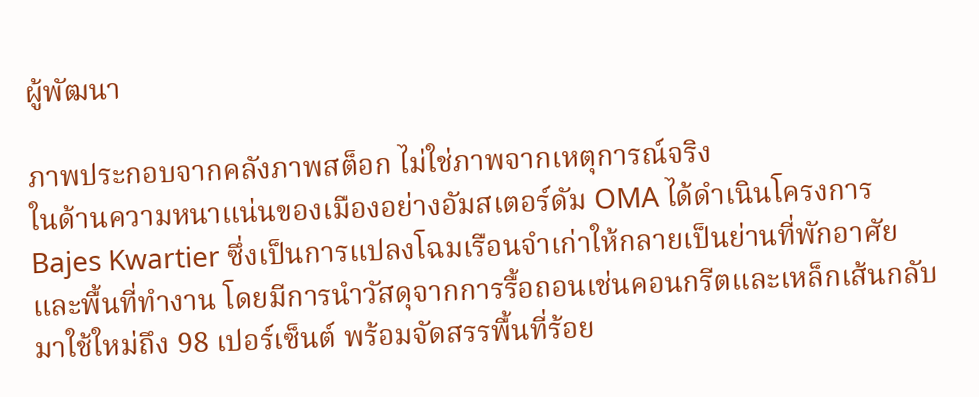ผู้พัฒนา

ภาพประกอบจากคลังภาพสต็อก ไม่ใช่ภาพจากเหตุการณ์จริง
ในด้านความหนาแน่นของเมืองอย่างอัมสเตอร์ดัม OMA ได้ดำเนินโครงการ Bajes Kwartier ซึ่งเป็นการแปลงโฉมเรือนจำเก่าให้กลายเป็นย่านที่พักอาศัยและพื้นที่ทำงาน โดยมีการนำวัสดุจากการรื้อถอนเช่นคอนกรีตและเหล็กเส้นกลับมาใช้ใหม่ถึง 98 เปอร์เซ็นต์ พร้อมจัดสรรพื้นที่ร้อย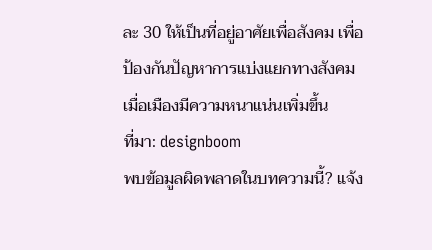ละ 30 ให้เป็นที่อยู่อาศัยเพื่อสังคม เพื่อป้องกันปัญหาการแบ่งแยกทางสังคมเมื่อเมืองมีความหนาแน่นเพิ่มขึ้น
ที่มา: designboom
พบข้อมูลผิดพลาดในบทความนี้? แจ้ง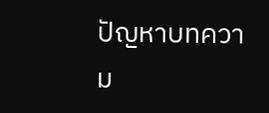ปัญหาบทความ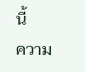นี้
ความ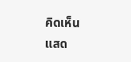คิดเห็น
แสด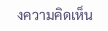งความคิดเห็น